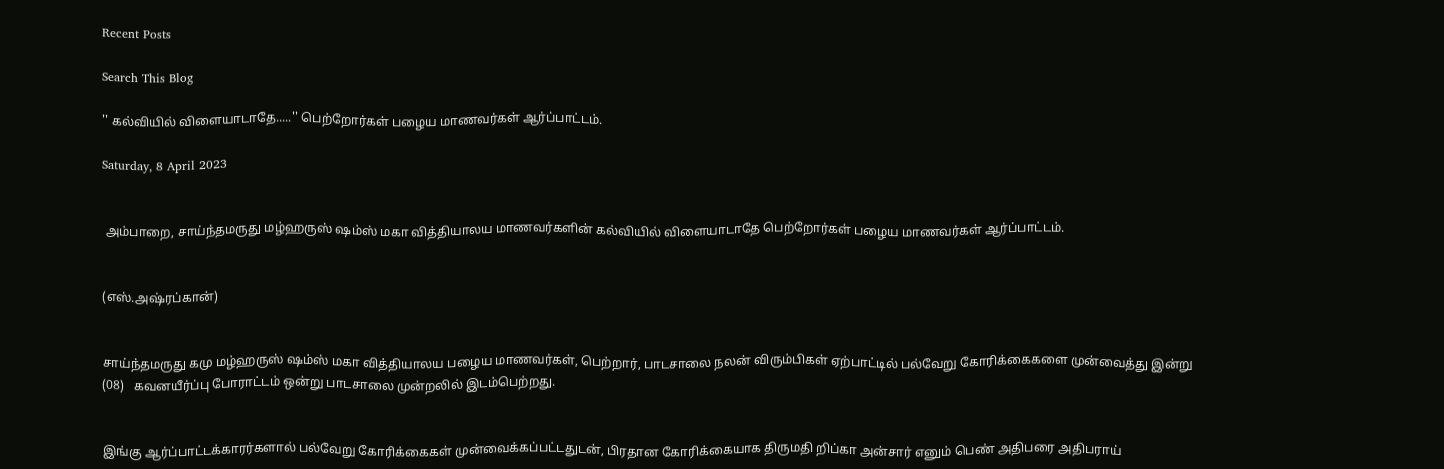Recent Posts

Search This Blog

'' கல்வியில் விளையாடாதே.....'' பெற்றோர்கள் பழைய மாணவர்கள் ஆர்ப்பாட்டம்.

Saturday, 8 April 2023


 அம்பாறை, சாய்ந்தமருது மழ்ஹருஸ் ஷம்ஸ் மகா வித்தியாலய மாணவர்களின் கல்வியில் விளையாடாதே பெற்றோர்கள் பழைய மாணவர்கள் ஆர்ப்பாட்டம்.


(எஸ்.அஷ்ரப்கான்)


சாய்ந்தமருது கமு மழ்ஹருஸ் ஷம்ஸ் மகா வித்தியாலய பழைய மாணவர்கள், பெற்றார், பாடசாலை நலன் விரும்பிகள் ஏற்பாட்டில் பல்வேறு கோரிக்கைகளை முன்வைத்து இன்று (08)   கவனயீர்ப்பு போராட்டம் ஒன்று பாடசாலை முன்றலில் இடம்பெற்றது.


இங்கு ஆர்ப்பாட்டக்காரர்களால் பல்வேறு கோரிக்கைகள் முன்வைக்கப்பட்டதுடன், பிரதான கோரிக்கையாக திருமதி றிப்கா அன்சார் எனும் பெண் அதிபரை அதிபராய்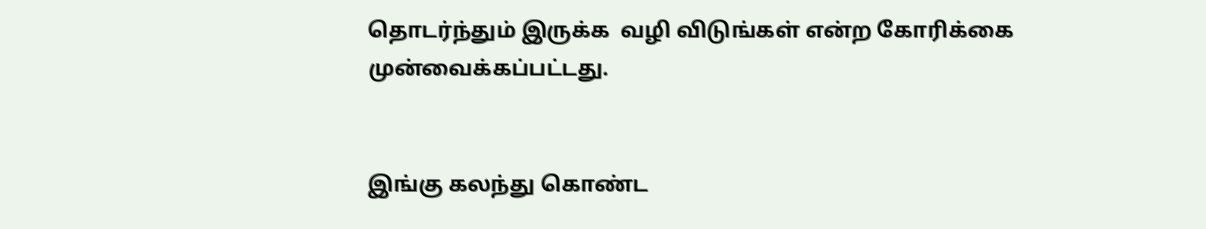தொடர்ந்தும் இருக்க  வழி விடுங்கள் என்ற கோரிக்கை முன்வைக்கப்பட்டது.


இங்கு கலந்து கொண்ட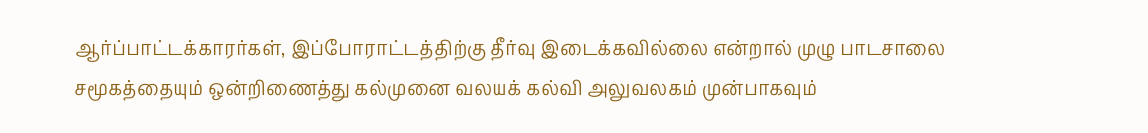ஆர்ப்பாட்டக்காரர்கள், இப்போராட்டத்திற்கு தீர்வு இடைக்கவில்லை என்றால் முழு பாடசாலை சமூகத்தையும் ஒன்றிணைத்து கல்முனை வலயக் கல்வி அலுவலகம் முன்பாகவும்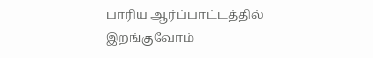பாரிய ஆர்ப்பாட்டத்தில் இறங்குவோம்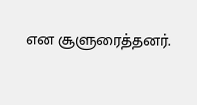என சூளுரைத்தனர்.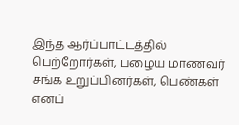இந்த ஆர்ப்பாட்டத்தில் பெற்றோர்கள், பழைய மாணவர் சங்க உறுப்பினர்கள், பெண்கள் எனப்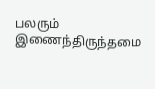பலரும் இணைந்திருந்தமை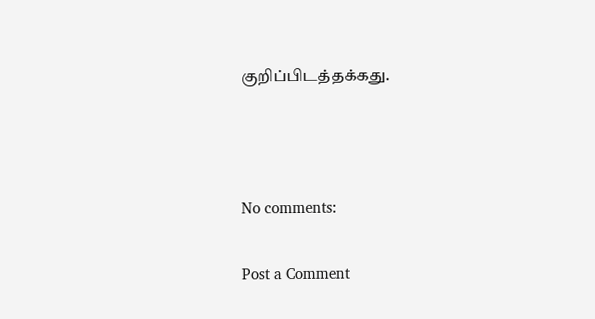குறிப்பிடத்தக்கது.



No comments:

Post a Comment